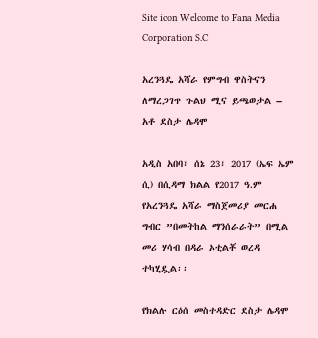Site icon Welcome to Fana Media Corporation S.C

አረንጓዴ አሻራ የምግብ ዋስትናን ለማረጋገጥ ጉልህ ሚና ይጫወታል – አቶ ደስታ ሌዳሞ

አዲስ አበባ፣ ሰኔ 23፣ 2017 (ኤፍ ኤም ሲ) በሲዳማ ክልል የ2017 ዓ.ም የአረንጓዴ አሻራ ማስጀመሪያ መርሐ ግብር ”በመትከል ማንሰራራት” በሚል መሪ ሃሳብ በዳራ ኦቲልቾ ወረዳ ተካሂዷል፡፡

የክልሉ ርዕሰ መስተዳድር ደስታ ሌዳሞ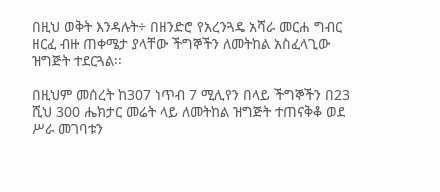በዚህ ወቅት እንዳሉት÷ በዘንድሮ የአረንጓዴ አሻራ መርሐ ግብር ዘርፈ ብዙ ጠቀሜታ ያላቸው ችግኞችን ለመትከል አስፈላጊው ዝግጅት ተደርጓል፡፡

በዚህም መሰረት ከ307 ነጥብ 7 ሚሊየን በላይ ችግኞችን በ23 ሺህ 300 ሔክታር መሬት ላይ ለመትከል ዝግጅት ተጠናቅቆ ወደ ሥራ መገባቱን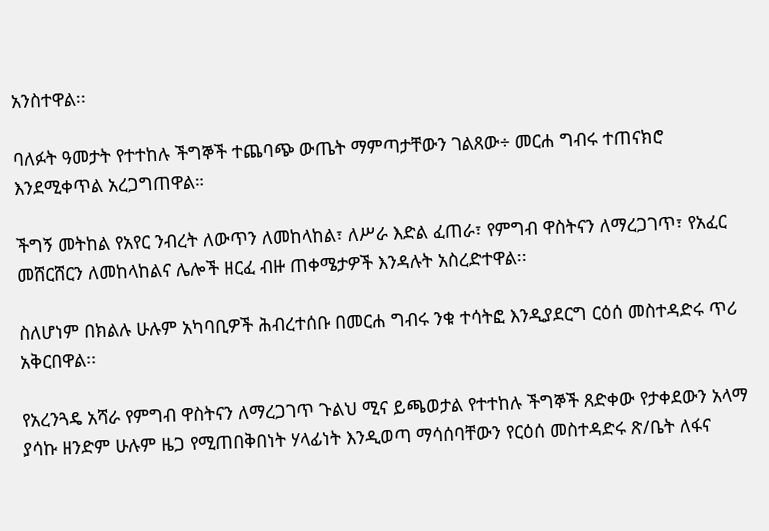አንስተዋል፡፡

ባለፉት ዓመታት የተተከሉ ችግኞች ተጨባጭ ውጤት ማምጣታቸውን ገልጸው÷ መርሐ ግብሩ ተጠናክሮ እንደሚቀጥል አረጋግጠዋል።

ችግኝ መትከል የአየር ንብረት ለውጥን ለመከላከል፣ ለሥራ እድል ፈጠራ፣ የምግብ ዋስትናን ለማረጋገጥ፣ የአፈር መሸርሸርን ለመከላከልና ሌሎች ዘርፈ ብዙ ጠቀሜታዎች እንዳሉት አስረድተዋል፡፡

ስለሆነም በክልሉ ሁሉም አካባቢዎች ሕብረተሰቡ በመርሐ ግብሩ ንቁ ተሳትፎ እንዲያደርግ ርዕሰ መስተዳድሩ ጥሪ አቅርበዋል፡፡

የአረንጓዴ አሻራ የምግብ ዋስትናን ለማረጋገጥ ጉልህ ሚና ይጫወታል የተተከሉ ችግኞች ጸድቀው የታቀደውን አላማ ያሳኩ ዘንድም ሁሉም ዜጋ የሚጠበቅበነት ሃላፊነት እንዲወጣ ማሳሰባቸውን የርዕሰ መስተዳድሩ ጽ/ቤት ለፋና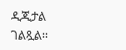ዲጂታል ገልጿል፡፡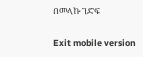በመላኩ ገድፍ

Exit mobile version